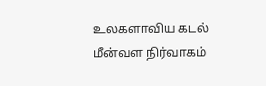உலகளாவிய கடல் மீன்வள நிர்வாகம்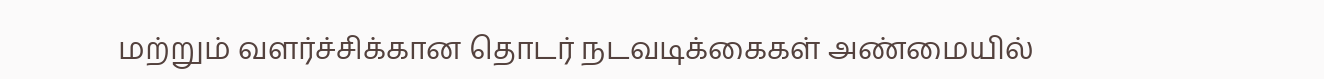மற்றும் வளர்ச்சிக்கான தொடர் நடவடிக்கைகள் அண்மையில்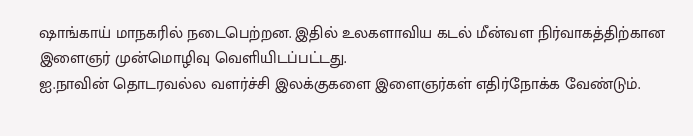ஷாங்காய் மாநகரில் நடைபெற்றன. இதில் உலகளாவிய கடல் மீன்வள நிர்வாகத்திற்கான இளைஞர் முன்மொழிவு வெளியிடப்பட்டது.
ஐ.நாவின் தொடரவல்ல வளர்ச்சி இலக்குகளை இளைஞர்கள் எதிர்நோக்க வேண்டும்.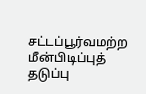சட்டப்பூர்வமற்ற மீன்பிடிப்புத் தடுப்பு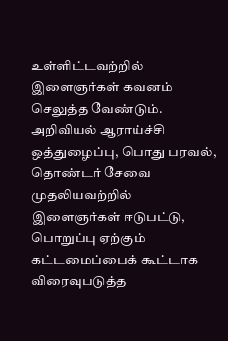உள்ளிட்டவற்றில் இளைஞர்கள் கவனம் செலுத்த வேண்டும். அறிவியல் ஆராய்ச்சி ஒத்துழைப்பு, பொது பரவல், தொண்டர் சேவை முதலியவற்றில் இளைஞர்கள் ஈடுபட்டு, பொறுப்பு ஏற்கும் கட்டமைப்பைக் கூட்டாக விரைவுபடுத்த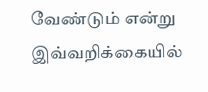வேண்டும் என்று இவ்வறிக்கையில்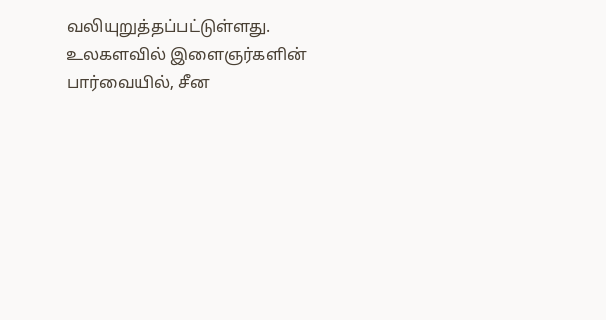வலியுறுத்தப்பட்டுள்ளது.
உலகளவில் இளைஞர்களின் பார்வையில், சீன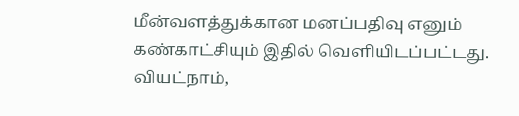மீன்வளத்துக்கான மனப்பதிவு எனும் கண்காட்சியும் இதில் வெளியிடப்பட்டது.
வியட்நாம்,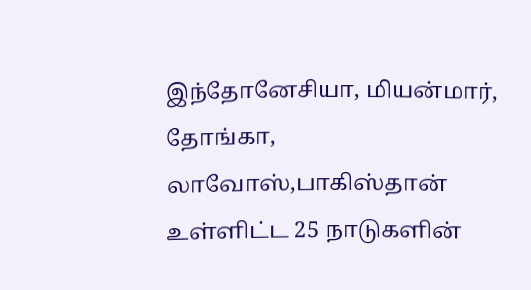இந்தோனேசியா, மியன்மார், தோங்கா, லாவோஸ்,பாகிஸ்தான் உள்ளிட்ட 25 நாடுகளின்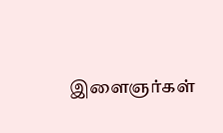இளைஞர்கள்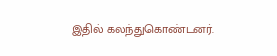இதில் கலந்துகொண்டனர்.